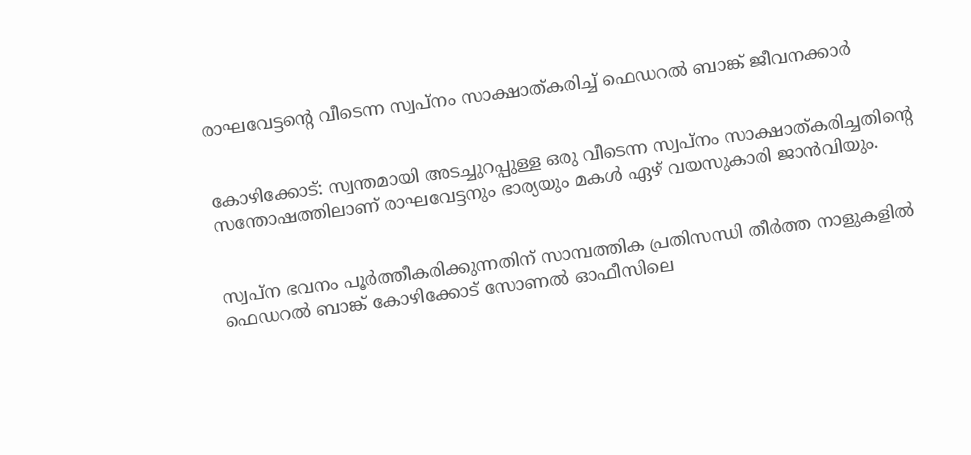രാഘവേട്ടൻ്റെ വീടെന്ന സ്വപ്നം സാക്ഷാത്കരിച്ച് ഫെഡറൽ ബാങ്ക് ജീവനക്കാർ


കോഴിക്കോട്: സ്വന്തമായി അടച്ചുറപ്പുള്ള ഒരു വീടെന്ന സ്വപ്നം സാക്ഷാത്കരിച്ചതിന്റെ സന്തോഷത്തിലാണ് രാഘവേട്ടനും ഭാര്യയും മകൾ ഏഴ് വയസുകാരി ജാൻവിയും.


സ്വപ്ന ഭവനം പൂർത്തീകരിക്കുന്നതിന് സാമ്പത്തിക പ്രതിസന്ധി തീർത്ത നാളുകളിൽ ഫെഡറൽ ബാങ്ക് കോഴിക്കോട് സോണൽ ഓഫീസിലെ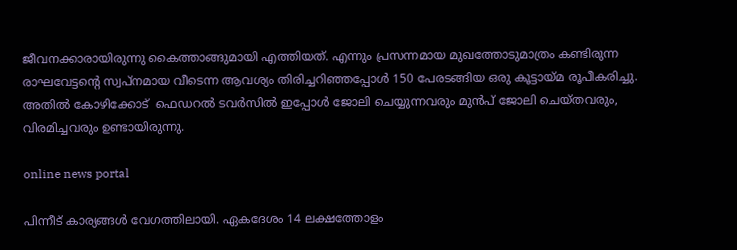ജീവനക്കാരായിരുന്നു കൈത്താങ്ങുമായി എത്തിയത്. എന്നും പ്രസന്നമായ മുഖത്തോടുമാത്രം കണ്ടിരുന്ന രാഘവേട്ടൻ്റെ സ്വപ്നമായ വീടെന്ന ആവശ്യം തിരിച്ചറിഞ്ഞപ്പോൾ 150 പേരടങ്ങിയ ഒരു കൂട്ടായ്മ രൂപീകരിച്ചു. അതിൽ കോഴിക്കോട്  ഫെഡറൽ ടവർസിൽ ഇപ്പോൾ ജോലി ചെയ്യുന്നവരും മുൻപ് ജോലി ചെയ്തവരും, വിരമിച്ചവരും ഉണ്ടായിരുന്നു.

online news portal

പിന്നീട് കാര്യങ്ങൾ വേഗത്തിലായി. ഏകദേശം 14 ലക്ഷത്തോളം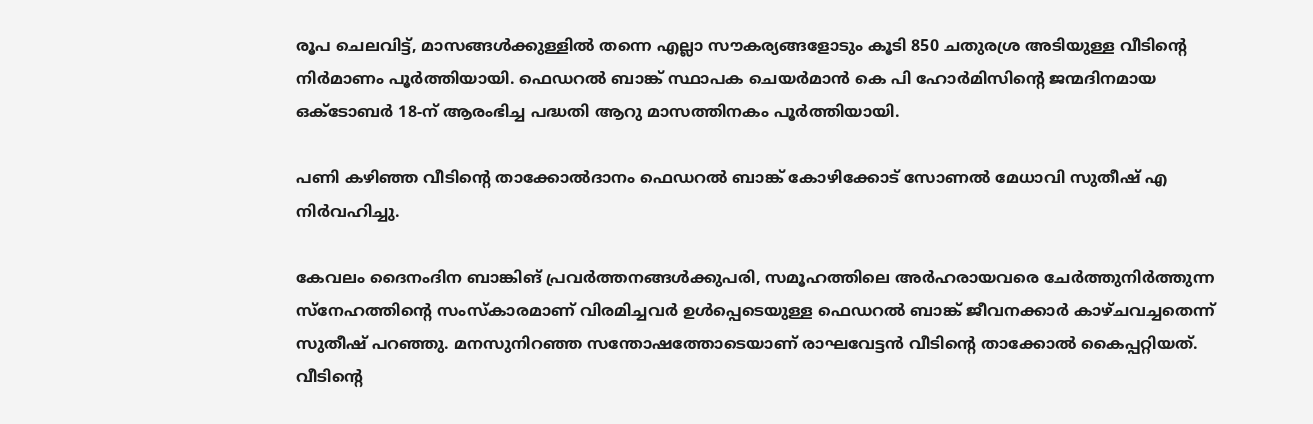രൂപ ചെലവിട്ട്, മാസങ്ങൾക്കുള്ളിൽ തന്നെ എല്ലാ സൗകര്യങ്ങളോടും കൂടി 850 ചതുരശ്ര അടിയുള്ള വീടിന്റെ നിർമാണം പൂർത്തിയായി. ഫെഡറൽ ബാങ്ക് സ്ഥാപക ചെയർമാൻ കെ പി ഹോർമിസിന്റെ ജന്മദിനമായ ഒക്ടോബർ 18-ന് ആരംഭിച്ച പദ്ധതി ആറു മാസത്തിനകം പൂർത്തിയായി.

പണി കഴിഞ്ഞ വീടിന്റെ താക്കോൽദാനം ഫെഡറൽ ബാങ്ക് കോഴിക്കോട് സോണൽ മേധാവി സുതീഷ് എ നിർവഹിച്ചു.

കേവലം ദൈനംദിന ബാങ്കിങ് പ്രവർത്തനങ്ങൾക്കുപരി, സമൂഹത്തിലെ അർഹരായവരെ ചേർത്തുനിർത്തുന്ന സ്നേഹത്തിന്റെ സംസ്കാരമാണ് വിരമിച്ചവർ ഉൾപ്പെടെയുള്ള ഫെഡറൽ ബാങ്ക് ജീവനക്കാർ കാഴ്ചവച്ചതെന്ന് സുതീഷ് പറഞ്ഞു. മനസുനിറഞ്ഞ സന്തോഷത്തോടെയാണ് രാഘവേട്ടൻ വീടിന്റെ താക്കോൽ കൈപ്പറ്റിയത്. വീടിന്റെ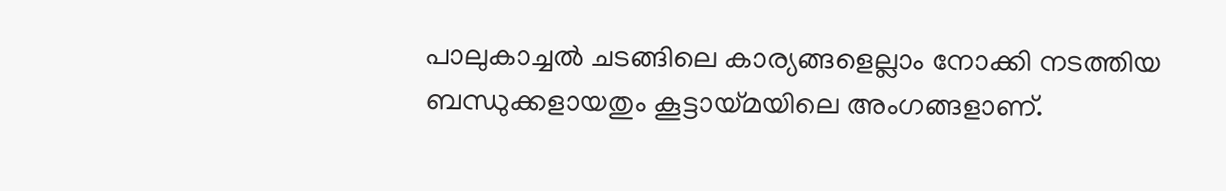പാലുകാച്ചൽ ചടങ്ങിലെ കാര്യങ്ങളെല്ലാം നോക്കി നടത്തിയ ബന്ധുക്കളായതും കൂട്ടായ്മയിലെ അംഗങ്ങളാണ്.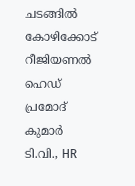ചടങ്ങിൽ കോഴിക്കോട് റീജിയണൽ ഹെഡ് പ്രമോദ് കുമാർ ടി.വി., HR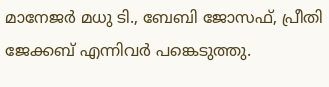മാനേജർ മധു ടി., ബേബി ജോസഫ്‌, പ്രീതി ജേക്കബ് എന്നിവർ പങ്കെടുത്തു.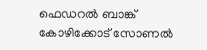ഫെഡറൽ ബാങ്ക് കോഴിക്കോട് സോണൽ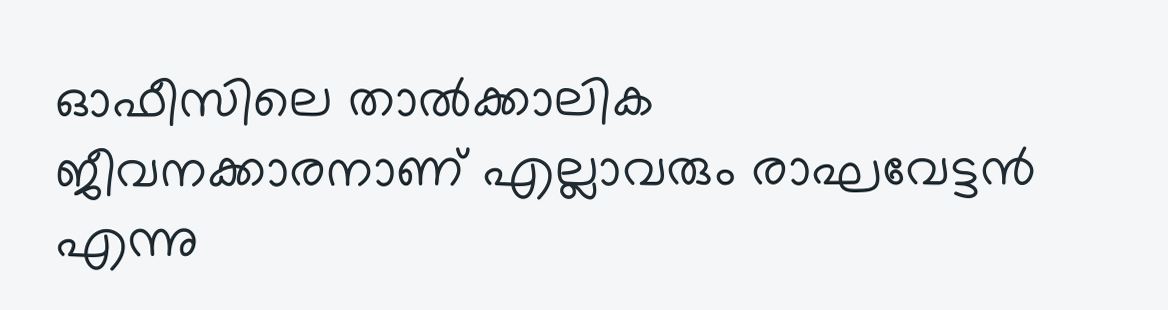ഓഫീസിലെ താൽക്കാലിക ജീവനക്കാരനാണ് എല്ലാവരും രാഘവേട്ടൻ എന്നു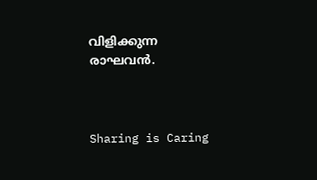വിളിക്കുന്ന രാഘവൻ.



Sharing is Caring